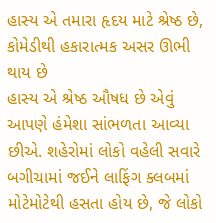હાસ્ય એ તમારા હૃદય માટે શ્રેષ્ઠ છે, કોમેડીથી હકારાત્મક અસર ઊભી થાય છે
હાસ્ય એ શ્રેષ્ઠ ઔષધ છે એવું આપણે હંમેશા સાંભળતા આવ્યા છીએ. શહેરોમાં લોકો વહેલી સવારે બગીચામાં જઈને લાફિંગ ક્લબમાં મોટેમોટેથી હસતા હોય છે, જે લોકો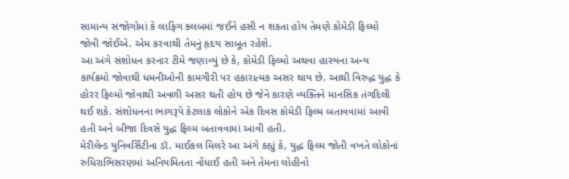સામાન્ય સંજોગોમાં કે લાફિંગ ક્લબમાં જઈને હસી ન શકતા હોય તેમણે કોમેડી ફિલ્મો જોવી જોઈએ. એમ કરવાથી તેમનું હૃદય સાબૂત રહેશે.
આ અંગે સંશોધન કરનાર ટીમે જણાવ્યું છે કે, કોમેડી ફિલ્મો અથવા હાસ્યના અન્ય કાર્યક્રમો જોવાથી ધમનીઓની કામગીરી પર હકારાત્મક અસર થાય છે. આથી વિરુદ્ધ યુદ્ધ કે હોરર ફિલ્મો જોવાથી અવળી અસર થતી હોય છે જેને કારણે વ્યક્તિને માનસિક તંગદિલી થઈ શકે. સંશોધનના ભાગરૂપે કેટલાક લોકોને એક દિવસ કોમેડી ફિલ્મ બતાવવામાં આવી હતી અને બીજા દિવસે યુદ્ધ ફિલ્મ બતાવવામાં આવી હતી.
મેરીલેન્ડ યુનિવર્સિટીના ડૉ. માઈકલ મિલરે આ અંગે કહ્યું કે, યુદ્ધ ફિલ્મ જોતી વખતે લોકોનાં રુધિરાભિસરણમાં અનિયમિતતા નોંધાઈ હતી અને તેમના લોહીનો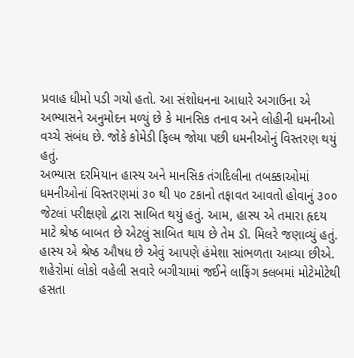પ્રવાહ ધીમો પડી ગયો હતો. આ સંશોધનના આધારે અગાઉના એ અભ્યાસને અનુમોદન મળ્યું છે કે માનસિક તનાવ અને લોહીની ધમનીઓ વચ્ચે સંબંધ છે. જોકે કોમેડી ફિલ્મ જોયા પછી ધમનીઓનું વિસ્તરણ થયું હતું.
અભ્યાસ દરમિયાન હાસ્ય અને માનસિક તંગદિલીના તબક્કાઓમાં ધમનીઓનાં વિસ્તરણમાં ૩૦ થી ૫૦ ટકાનો તફાવત આવતો હોવાનું ૩૦૦ જેટલાં પરીક્ષણો દ્વારા સાબિત થયું હતું. આમ, હાસ્ય એ તમારા હૃદય માટે શ્રેષ્ઠ બાબત છે એટલું સાબિત થાય છે તેમ ડૉ. મિલરે જણાવ્યું હતું.
હાસ્ય એ શ્રેષ્ઠ ઔષધ છે એવું આપણે હંમેશા સાંભળતા આવ્યા છીએ. શહેરોમાં લોકો વહેલી સવારે બગીચામાં જઈને લાફિંગ ક્લબમાં મોટેમોટેથી હસતા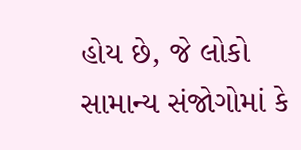હોય છે, જે લોકો સામાન્ય સંજોગોમાં કે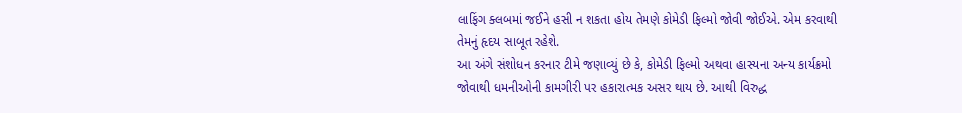લાફિંગ ક્લબમાં જઈને હસી ન શકતા હોય તેમણે કોમેડી ફિલ્મો જોવી જોઈએ. એમ કરવાથી તેમનું હૃદય સાબૂત રહેશે.
આ અંગે સંશોધન કરનાર ટીમે જણાવ્યું છે કે, કોમેડી ફિલ્મો અથવા હાસ્યના અન્ય કાર્યક્રમો જોવાથી ધમનીઓની કામગીરી પર હકારાત્મક અસર થાય છે. આથી વિરુદ્ધ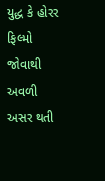યુદ્ધ કે હોરર ફિલ્મો જોવાથી અવળી અસર થતી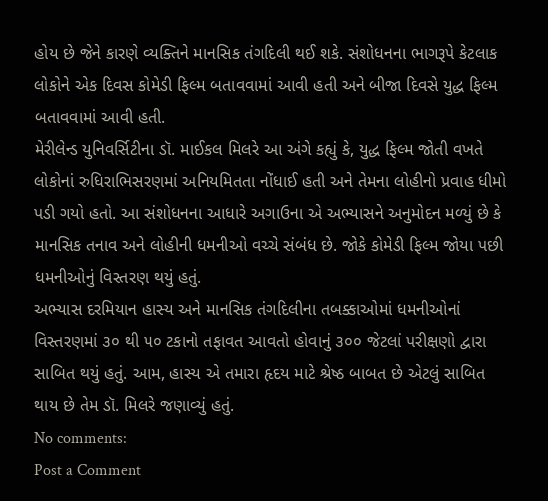હોય છે જેને કારણે વ્યક્તિને માનસિક તંગદિલી થઈ શકે. સંશોધનના ભાગરૂપે કેટલાક લોકોને એક દિવસ કોમેડી ફિલ્મ બતાવવામાં આવી હતી અને બીજા દિવસે યુદ્ધ ફિલ્મ બતાવવામાં આવી હતી.
મેરીલેન્ડ યુનિવર્સિટીના ડૉ. માઈકલ મિલરે આ અંગે કહ્યું કે, યુદ્ધ ફિલ્મ જોતી વખતે લોકોનાં રુધિરાભિસરણમાં અનિયમિતતા નોંધાઈ હતી અને તેમના લોહીનો પ્રવાહ ધીમો પડી ગયો હતો. આ સંશોધનના આધારે અગાઉના એ અભ્યાસને અનુમોદન મળ્યું છે કે માનસિક તનાવ અને લોહીની ધમનીઓ વચ્ચે સંબંધ છે. જોકે કોમેડી ફિલ્મ જોયા પછી ધમનીઓનું વિસ્તરણ થયું હતું.
અભ્યાસ દરમિયાન હાસ્ય અને માનસિક તંગદિલીના તબક્કાઓમાં ધમનીઓનાં વિસ્તરણમાં ૩૦ થી ૫૦ ટકાનો તફાવત આવતો હોવાનું ૩૦૦ જેટલાં પરીક્ષણો દ્વારા સાબિત થયું હતું. આમ, હાસ્ય એ તમારા હૃદય માટે શ્રેષ્ઠ બાબત છે એટલું સાબિત થાય છે તેમ ડૉ. મિલરે જણાવ્યું હતું.
No comments:
Post a Comment